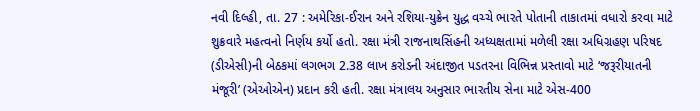નવી દિલ્હી, તા. 27 : અમેરિકા-ઈરાન અને રશિયા-યુક્રેન યુદ્ધ વચ્ચે ભારતે પોતાની તાકાતમાં વધારો કરવા માટે શુક્રવારે મહત્વનો નિર્ણય કર્યો હતો. રક્ષા મંત્રી રાજનાથસિંહની અધ્યક્ષતામાં મળેલી રક્ષા અધિગ્રહણ પરિષદ (ડીએસી)ની બેઠકમાં લગભગ 2.38 લાખ કરોડની અંદાજીત પડતરના વિભિન્ન પ્રસ્તાવો માટે ‘જરૂરીયાતની મંજૂરી’ (એઓએન) પ્રદાન કરી હતી. રક્ષા મંત્રાલય અનુસાર ભારતીય સેના માટે એસ-400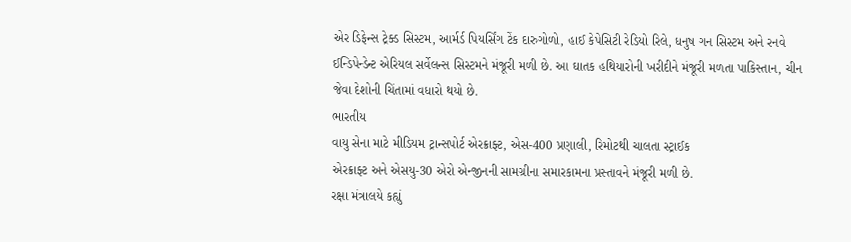એર ડિફેન્સ ટ્રેક્ડ સિસ્ટમ, આર્મર્ડ પિયર્સિંગ ટેંક દારુગોળો, હાઈ કેપેસિટી રેડિયો રિલે, ધનુષ ગન સિસ્ટમ અને રનવે ઈન્ડિપેન્ડેન્ટ એરિયલ સર્વેલન્સ સિસ્ટમને મંજૂરી મળી છે. આ ઘાતક હથિયારોની ખરીદીને મંજૂરી મળતા પાકિસ્તાન, ચીન જેવા દેશોની ચિંતામાં વધારો થયો છે.
ભારતીય
વાયુ સેના માટે મીડિયમ ટ્રાન્સપોર્ટ એરક્રાફ્ટ, એસ-400 પ્રણાલી, રિમોટથી ચાલતા સ્ટ્રાઈક
એરક્રાફ્ટ અને એસયુ-30 એરો એન્જીનની સામગ્રીના સમારકામના પ્રસ્તાવને મંજૂરી મળી છે.
રક્ષા મંત્રાલયે કહ્યું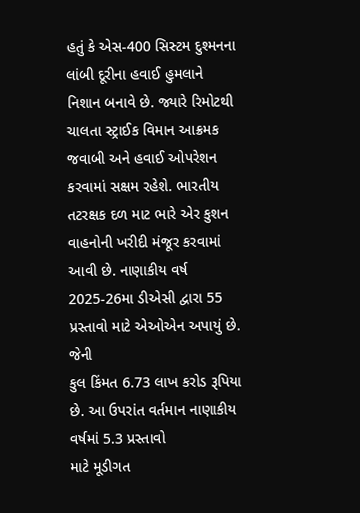હતું કે એસ-400 સિસ્ટમ દુશ્મનના લાંબી દૂરીના હવાઈ હુમલાને
નિશાન બનાવે છે. જ્યારે રિમોટથી ચાલતા સ્ટ્રાઈક વિમાન આક્રમક જવાબી અને હવાઈ ઓપરેશન
કરવામાં સક્ષમ રહેશે. ભારતીય તટરક્ષક દળ માટ ભારે એર કુશન વાહનોની ખરીદી મંજૂર કરવામાં
આવી છે. નાણાકીય વર્ષ 2025-26મા ડીએસી દ્વારા 55 પ્રસ્તાવો માટે એઓએન અપાયું છે. જેની
કુલ કિંમત 6.73 લાખ કરોડ રૂપિયા છે. આ ઉપરાંત વર્તમાન નાણાકીય વર્ષમાં 5.3 પ્રસ્તાવો
માટે મૂડીગત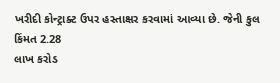ખરીદી કોન્ટ્રાક્ટ ઉપર હસ્તાક્ષર કરવામાં આવ્યા છે. જેની કુલ કિંમત 2.28
લાખ કરોડ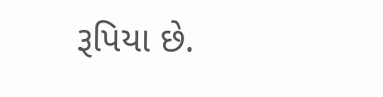રૂપિયા છે.